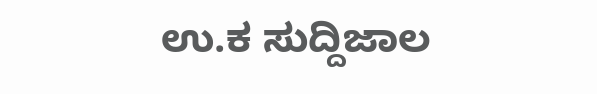ಉ.ಕ ಸುದ್ದಿಜಾಲ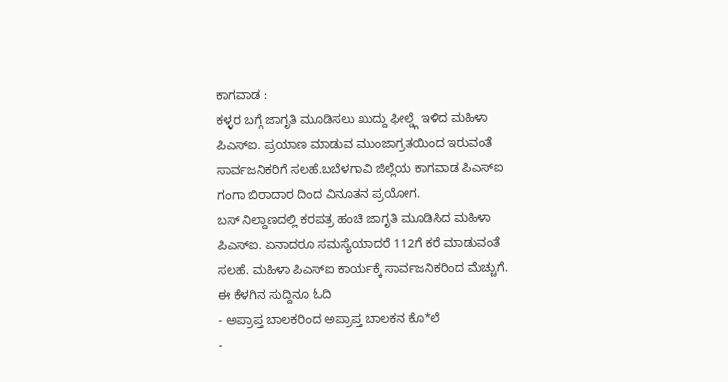ಕಾಗವಾಡ :
ಕಳ್ಳರ ಬಗ್ಗೆ ಜಾಗೃತಿ ಮೂಡಿಸಲು ಖುದ್ದು ಫೀಲ್ಡ್ಗೆ ಇಳಿದ ಮಹಿಳಾ ಪಿಎಸ್ಐ. ಪ್ರಯಾಣ ಮಾಡುವ ಮುಂಜಾಗ್ರತಯಿಂದ ಇರುವಂತೆ ಸಾರ್ವಜನಿಕರಿಗೆ ಸಲಹೆ.ಬಬೆಳಗಾವಿ ಜಿಲ್ಲೆಯ ಕಾಗವಾಡ ಪಿಎಸ್ಐ ಗಂಗಾ ಬಿರಾದಾರ ದಿಂದ ವಿನೂತನ ಪ್ರಯೋಗ.
ಬಸ್ ನಿಲ್ದಾಣದಲ್ಲಿ ಕರಪತ್ರ ಹಂಚಿ ಜಾಗೃತಿ ಮೂಡಿಸಿದ ಮಹಿಳಾ ಪಿಎಸ್ಐ. ಏನಾದರೂ ಸಮಸ್ಯೆಯಾದರೆ 112ಗೆ ಕರೆ ಮಾಡುವಂತೆ ಸಲಹೆ. ಮಹಿಳಾ ಪಿಎಸ್ಐ ಕಾರ್ಯಕ್ಕೆ ಸಾರ್ವಜನಿಕರಿಂದ ಮೆಚ್ಚುಗೆ.
ಈ ಕೆಳಗಿನ ಸುದ್ದಿನೂ ಓದಿ
- ಅಪ್ರಾಪ್ತ ಬಾಲಕರಿಂದ ಅಪ್ರಾಪ್ತ ಬಾಲಕನ ಕೊ*ಲೆ
-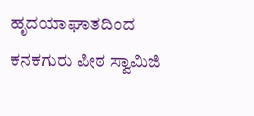ಹೃದಯಾಘಾತದಿಂದ ಕನಕಗುರು ಪೀಠ ಸ್ವಾಮಿಜಿ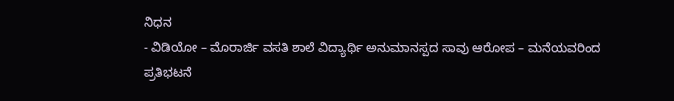ನಿಧನ
- ವಿಡಿಯೋ – ಮೊರಾರ್ಜಿ ವಸತಿ ಶಾಲೆ ವಿದ್ಯಾರ್ಥಿ ಅನುಮಾನಸ್ಪದ ಸಾವು ಆರೋಪ – ಮನೆಯವರಿಂದ ಪ್ರತಿಭಟನೆ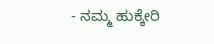- ನಮ್ಮ ಹುಕ್ಕೇರಿ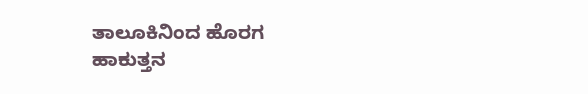ತಾಲೂಕಿನಿಂದ ಹೊರಗ ಹಾಕುತ್ತನ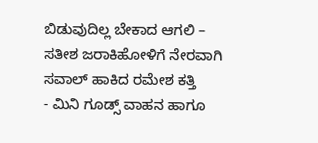ಬಿಡುವುದಿಲ್ಲ ಬೇಕಾದ ಆಗಲಿ – ಸತೀಶ ಜರಾಕಿಹೋಳಿಗೆ ನೇರವಾಗಿ ಸವಾಲ್ ಹಾಕಿದ ರಮೇಶ ಕತ್ತಿ
- ಮಿನಿ ಗೂಡ್ಸ್ ವಾಹನ ಹಾಗೂ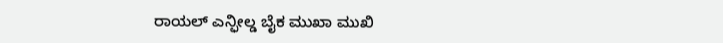ರಾಯಲ್ ಎನ್ಫೀಲ್ಡ ಬೈಕ ಮುಖಾ ಮುಖಿ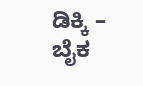ಡಿಕ್ಕಿ – ಬೈಕ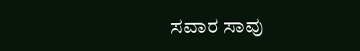ಸವಾರ ಸಾವು